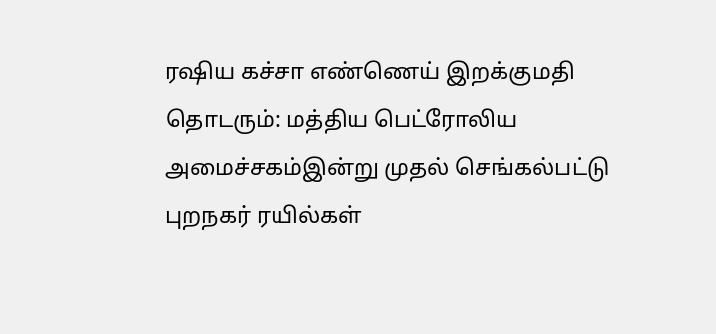ரஷிய கச்சா எண்ணெய் இறக்குமதி தொடரும்: மத்திய பெட்ரோலிய அமைச்சகம்இன்று முதல் செங்கல்பட்டு புறநகர் ரயில்கள்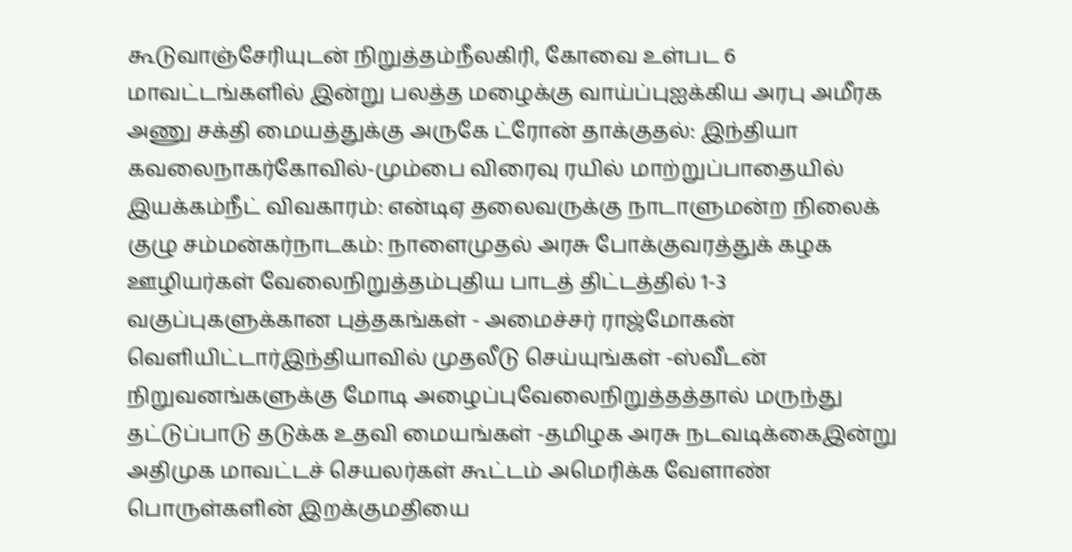கூடுவாஞ்சேரியுடன் நிறுத்தம்நீலகிரி, கோவை உள்பட 6 மாவட்டங்களில் இன்று பலத்த மழைக்கு வாய்ப்புஐக்கிய அரபு அமீரக அணு சக்தி மையத்துக்கு அருகே ட்ரோன் தாக்குதல்: இந்தியா கவலைநாகர்கோவில்-மும்பை விரைவு ரயில் மாற்றுப்பாதையில் இயக்கம்நீட் விவகாரம்: என்டிஏ தலைவருக்கு நாடாளுமன்ற நிலைக் குழு சம்மன்கர்நாடகம்: நாளைமுதல் அரசு போக்குவரத்துக் கழக ஊழியர்கள் வேலைநிறுத்தம்புதிய பாடத் திட்டத்தில் 1-3 வகுப்புகளுக்கான புத்தகங்கள் - அமைச்சர் ராஜ்மோகன் வெளியிட்டார்இந்தியாவில் முதலீடு செய்யுங்கள் -ஸ்வீடன் நிறுவனங்களுக்கு மோடி அழைப்புவேலைநிறுத்தத்தால் மருந்து தட்டுப்பாடு தடுக்க உதவி மையங்கள் -தமிழக அரசு நடவடிக்கைஇன்று அதிமுக மாவட்டச் செயலர்கள் கூட்டம் அமெரிக்க வேளாண் பொருள்களின் இறக்குமதியை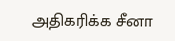அதிகரிக்க சீனா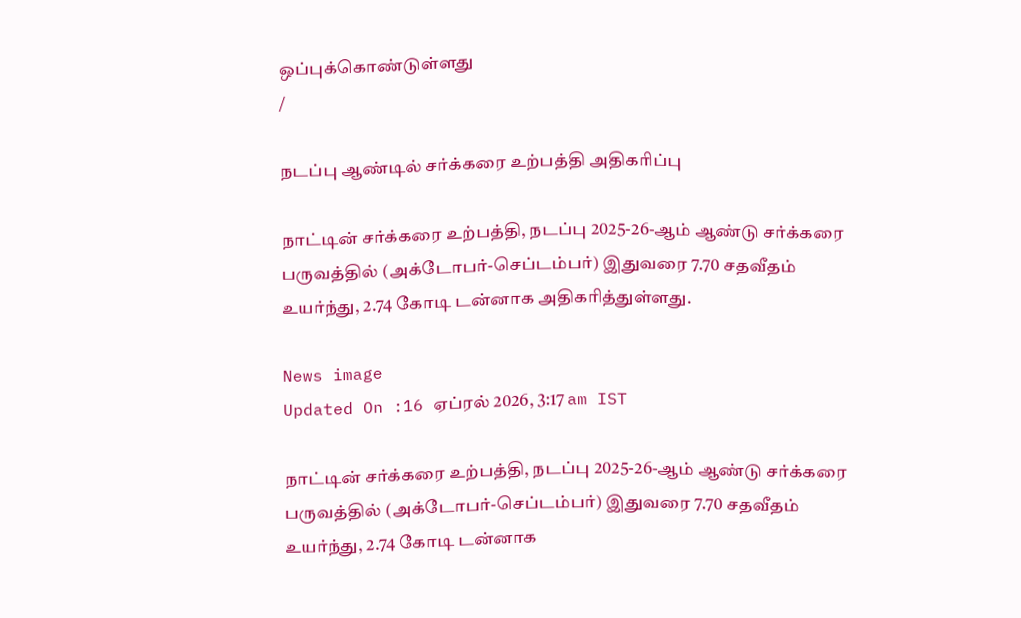ஒப்புக்கொண்டுள்ளது
/

நடப்பு ஆண்டில் சர்க்கரை உற்பத்தி அதிகரிப்பு

நாட்டின் சர்க்கரை உற்பத்தி, நடப்பு 2025-26-ஆம் ஆண்டு சர்க்கரை பருவத்தில் (அக்டோபர்-செப்டம்பர்) இதுவரை 7.70 சதவீதம் உயர்ந்து, 2.74 கோடி டன்னாக அதிகரித்துள்ளது.

News image
Updated On :16 ஏப்ரல் 2026, 3:17 am IST

நாட்டின் சர்க்கரை உற்பத்தி, நடப்பு 2025-26-ஆம் ஆண்டு சர்க்கரை பருவத்தில் (அக்டோபர்-செப்டம்பர்) இதுவரை 7.70 சதவீதம் உயர்ந்து, 2.74 கோடி டன்னாக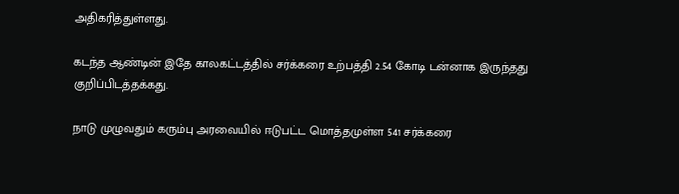அதிகரித்துள்ளது.

கடந்த ஆண்டின் இதே காலகட்டத்தில் சர்க்கரை உற்பத்தி 2.54 கோடி டன்னாக இருந்தது குறிப்பிடத்தக்கது.

நாடு முழுவதும் கரும்பு அரவையில் ஈடுபட்ட மொத்தமுள்ள 541 சர்க்கரை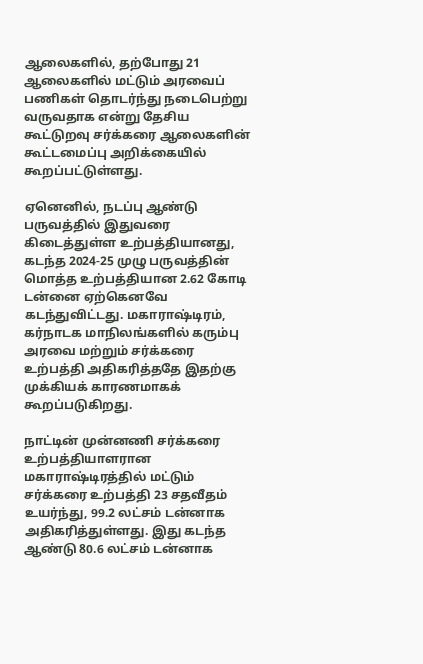ஆலைகளில், தற்போது 21 ஆலைகளில் மட்டும் அரவைப் பணிகள் தொடர்ந்து நடைபெற்று வருவதாக என்று தேசிய கூட்டுறவு சர்க்கரை ஆலைகளின் கூட்டமைப்பு அறிக்கையில் கூறப்பட்டுள்ளது.

ஏனெனில், நடப்பு ஆண்டு பருவத்தில் இதுவரை கிடைத்துள்ள உற்பத்தியானது, கடந்த 2024-25 முழு பருவத்தின் மொத்த உற்பத்தியான 2.62 கோடி டன்னை ஏற்கெனவே கடந்துவிட்டது. மகாராஷ்டிரம், கர்நாடக மாநிலங்களில் கரும்பு அரவை மற்றும் சர்க்கரை உற்பத்தி அதிகரித்ததே இதற்கு முக்கியக் காரணமாகக் கூறப்படுகிறது.

நாட்டின் முன்னணி சர்க்கரை உற்பத்தியாளரான மகாராஷ்டிரத்தில் மட்டும் சர்க்கரை உற்பத்தி 23 சதவீதம் உயர்ந்து, 99.2 லட்சம் டன்னாக அதிகரித்துள்ளது. இது கடந்த ஆண்டு 80.6 லட்சம் டன்னாக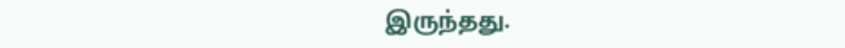இருந்தது.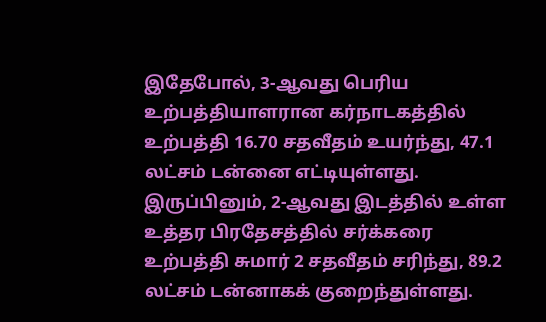இதேபோல், 3-ஆவது பெரிய உற்பத்தியாளரான கர்நாடகத்தில் உற்பத்தி 16.70 சதவீதம் உயர்ந்து, 47.1 லட்சம் டன்னை எட்டியுள்ளது. இருப்பினும், 2-ஆவது இடத்தில் உள்ள உத்தர பிரதேசத்தில் சர்க்கரை உற்பத்தி சுமார் 2 சதவீதம் சரிந்து, 89.2 லட்சம் டன்னாகக் குறைந்துள்ளது.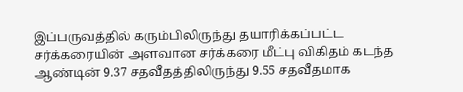இப்பருவத்தில் கரும்பிலிருந்து தயாரிக்கப்பட்ட சர்க்கரையின் அளவான சர்க்கரை மீட்பு விகிதம் கடந்த ஆண்டின் 9.37 சதவீதத்திலிருந்து 9.55 சதவீதமாக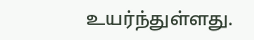உயர்ந்துள்ளது.